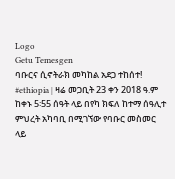Logo
Getu Temesgen
ባቡርና ሲኖትራክ መካከል አደጋ ተከሰተ!
#ethiopia | ዛሬ መጋቢት 23 ቀን 2018 ዓ.ም ከቀኑ 5፡55 ሰዓት ላይ በየካ ክፍለ ከተማ ሰዓሊተ ምህረት አካባቢ በሚገኘው የባቡር መስመር ላይ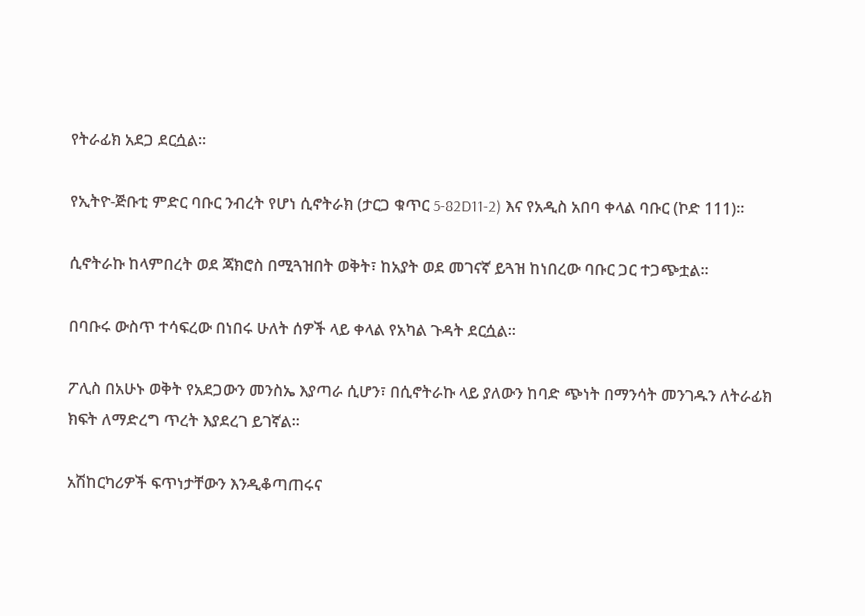የትራፊክ አደጋ ደርሷል።

የኢትዮ-ጅቡቲ ምድር ባቡር ንብረት የሆነ ሲኖትራክ (ታርጋ ቁጥር 5-82D11-2) እና የአዲስ አበባ ቀላል ባቡር (ኮድ 111)።

ሲኖትራኩ ከላምበረት ወደ ጃክሮስ በሚጓዝበት ወቅት፣ ከአያት ወደ መገናኛ ይጓዝ ከነበረው ባቡር ጋር ተጋጭቷል።

በባቡሩ ውስጥ ተሳፍረው በነበሩ ሁለት ሰዎች ላይ ቀላል የአካል ጉዳት ደርሷል።

ፖሊስ በአሁኑ ወቅት የአደጋውን መንስኤ እያጣራ ሲሆን፣ በሲኖትራኩ ላይ ያለውን ከባድ ጭነት በማንሳት መንገዱን ለትራፊክ ክፍት ለማድረግ ጥረት እያደረገ ይገኛል።

አሽከርካሪዎች ፍጥነታቸውን እንዲቆጣጠሩና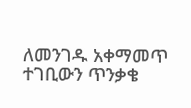ለመንገዱ አቀማመጥ ተገቢውን ጥንቃቄ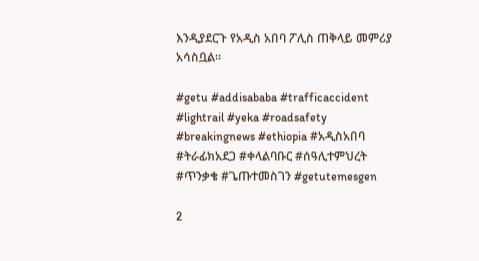እንዲያደርጉ የአዲስ አበባ ፖሊስ ጠቅላይ መምሪያ አሳስቧል።

#getu #addisababa #trafficaccident #lightrail #yeka #roadsafety #breakingnews #ethiopia #አዲስአበባ #ትራፊክአደጋ #ቀላልባቡር #ሰዓሊተምህረት #ጥንቃቄ #ጌጡተመስገን #getutemesgen

2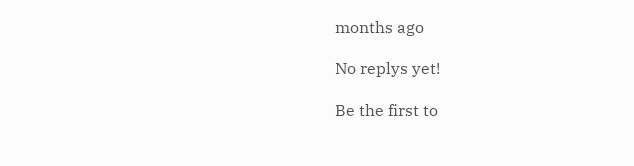months ago

No replys yet!

Be the first to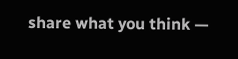share what you think —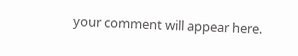your comment will appear here.